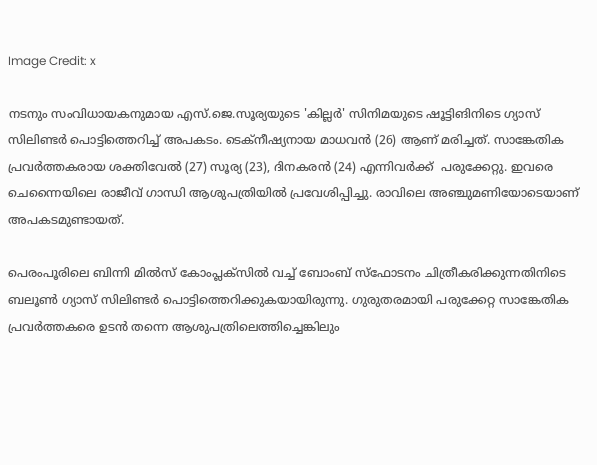Image Credit: x

നടനും സംവിധായകനുമായ എസ്.ജെ.സൂര്യയുടെ 'കില്ലര്‍' സിനിമയുടെ ഷൂട്ടിങിനിടെ ഗ്യാസ് സിലിണ്ടര്‍ പൊട്ടിത്തെറിച്ച് അപകടം. ടെക്നീഷ്യനായ മാധവന്‍ (26) ആണ് മരിച്ചത്. സാങ്കേതിക പ്രവര്‍ത്തകരായ ശക്തിവേല്‍ (27) സൂര്യ (23), ദിനകരന്‍ (24) എന്നിവര്‍ക്ക്  പരുക്കേറ്റു. ഇവരെ ചെന്നൈയിലെ രാജീവ് ഗാന്ധി ആശുപത്രിയില്‍ പ്രവേശിപ്പിച്ചു. രാവിലെ അഞ്ചുമണിയോടെയാണ് അപകടമുണ്ടായത്.

പെരംപൂരിലെ ബിന്നി മില്‍സ് കോംപ്ലക്സില്‍ വച്ച് ബോംബ് സ്ഫോടനം ചിത്രീകരിക്കുന്നതിനിടെ  ബലൂണ്‍ ഗ്യാസ് സിലിണ്ടര്‍ പൊട്ടിത്തെറിക്കുകയായിരുന്നു. ഗുരുതരമായി പരുക്കേറ്റ സാങ്കേതിക പ്രവര്‍ത്തകരെ ഉടന്‍ തന്നെ ആശുപത്രിലെത്തിച്ചെങ്കിലും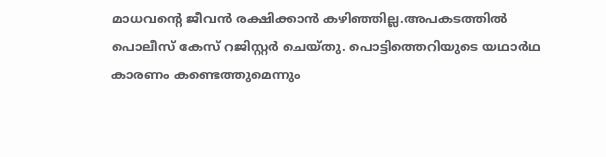മാധവന്‍റെ ജീവന്‍ രക്ഷിക്കാന്‍ കഴിഞ്ഞില്ല.അപകടത്തില്‍ പൊലീസ് കേസ് റജിസ്റ്റര്‍ ചെയ്തു. പൊട്ടിത്തെറിയുടെ യഥാര്‍ഥ കാരണം കണ്ടെത്തുമെന്നും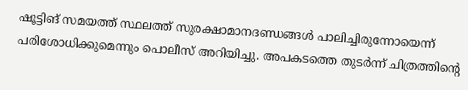ഷൂട്ടിങ് സമയത്ത് സ്ഥലത്ത് സുരക്ഷാമാനദണ്ഡങ്ങള്‍ പാലിച്ചിരുന്നോയെന്ന് പരിശോധിക്കുമെന്നും പൊലീസ് അറിയിച്ചു. അപകടത്തെ തുടര്‍ന്ന് ചിത്രത്തിന്‍റെ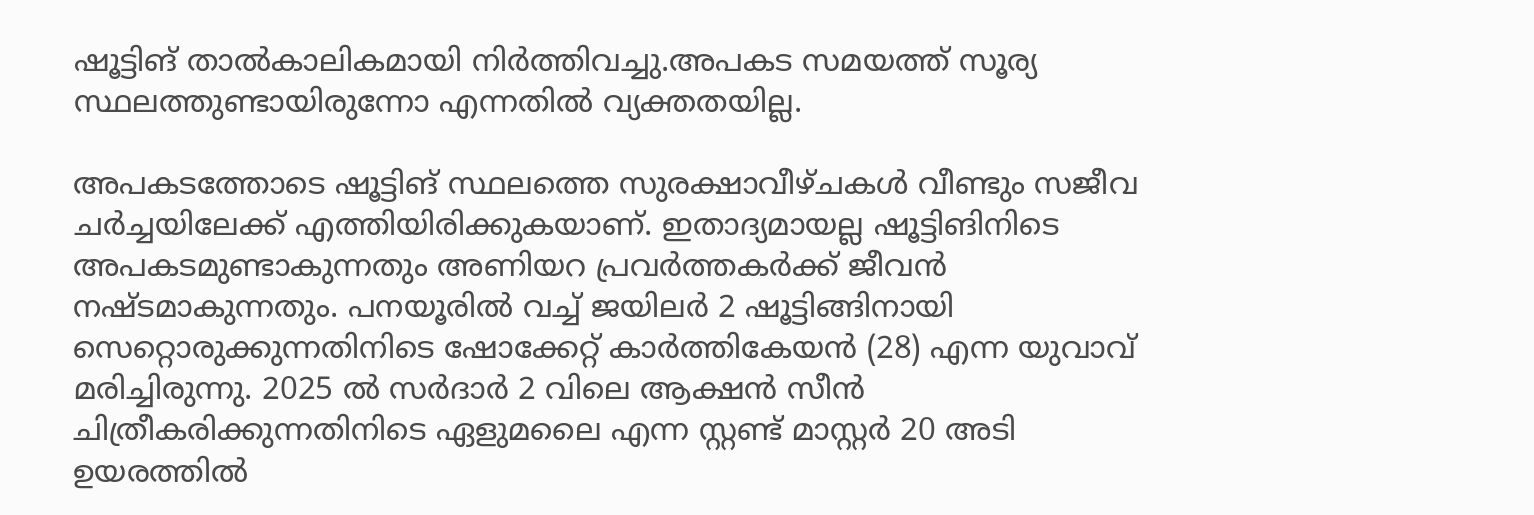ഷൂട്ടിങ് താല്‍കാലികമായി നിര്‍ത്തിവച്ചു.അപകട സമയത്ത് സൂര്യ സ്ഥലത്തുണ്ടായിരുന്നോ എന്നതില്‍ വ്യക്തതയില്ല.

അപകടത്തോടെ ഷൂട്ടിങ് സ്ഥലത്തെ സുരക്ഷാവീഴ്ചകള്‍ വീണ്ടും സജീവ ചര്‍ച്ചയിലേക്ക് എത്തിയിരിക്കുകയാണ്. ഇതാദ്യമായല്ല ഷൂട്ടിങിനിടെ അപകടമുണ്ടാകുന്നതും അണിയറ പ്രവര്‍ത്തകര്‍ക്ക് ജീവന്‍ നഷ്ടമാകുന്നതും. പനയൂരില്‍ വച്ച് ജയിലര്‍ 2 ഷൂട്ടിങ്ങിനായി സെറ്റൊരുക്കുന്നതിനിടെ ഷോക്കേറ്റ് കാര്‍ത്തികേയന്‍ (28) എന്ന യുവാവ് മരിച്ചിരുന്നു. 2025 ല്‍ സര്‍ദാര്‍ 2 വിലെ ആക്ഷന്‍ സീന്‍ ചിത്രീകരിക്കുന്നതിനിടെ ഏളുമലൈ എന്ന സ്റ്റണ്ട് മാസ്റ്റര്‍ 20 അടി ഉയരത്തില്‍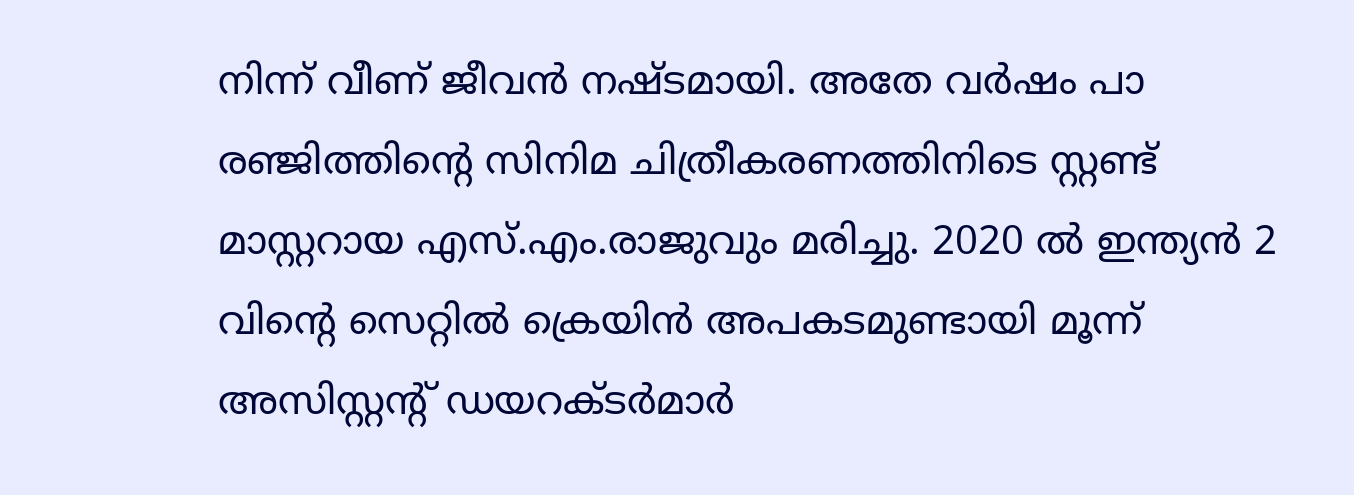നിന്ന് വീണ് ജീവന്‍ നഷ്ടമായി. അതേ വര്‍ഷം പാ ര‍ഞ്ജിത്തിന്റെ സിനിമ ചിത്രീകരണത്തിനിടെ സ്റ്റണ്ട് മാസ്റ്ററായ എസ്.എം.രാജുവും മരിച്ചു. 2020 ല്‍ ഇന്ത്യന്‍ 2 വിന്‍റെ സെറ്റില്‍ ക്രെയിന്‍ അപകടമുണ്ടായി മൂന്ന് അസിസ്റ്റന്‍റ് ഡയറക്ടര്‍മാര്‍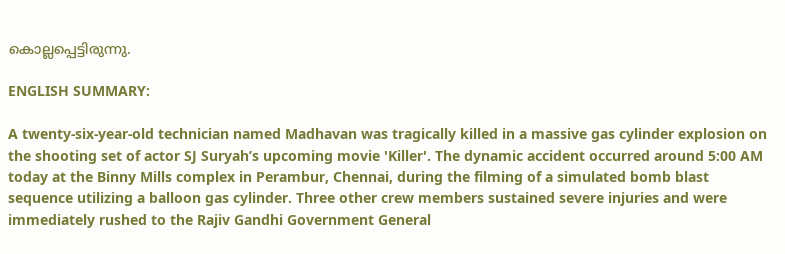കൊല്ലപ്പെട്ടിരുന്നു.

ENGLISH SUMMARY:

A twenty-six-year-old technician named Madhavan was tragically killed in a massive gas cylinder explosion on the shooting set of actor SJ Suryah’s upcoming movie 'Killer'. The dynamic accident occurred around 5:00 AM today at the Binny Mills complex in Perambur, Chennai, during the filming of a simulated bomb blast sequence utilizing a balloon gas cylinder. Three other crew members sustained severe injuries and were immediately rushed to the Rajiv Gandhi Government General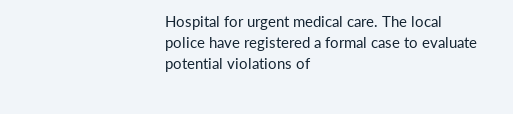Hospital for urgent medical care. The local police have registered a formal case to evaluate potential violations of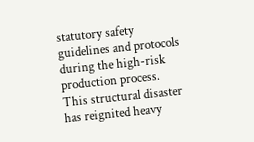statutory safety guidelines and protocols during the high-risk production process. This structural disaster has reignited heavy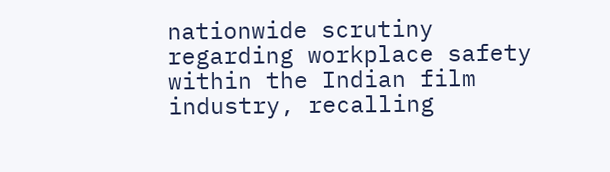nationwide scrutiny regarding workplace safety within the Indian film industry, recalling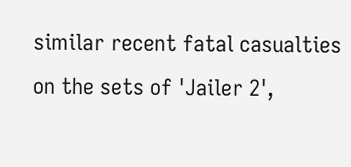similar recent fatal casualties on the sets of 'Jailer 2',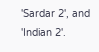'Sardar 2', and 'Indian 2'.